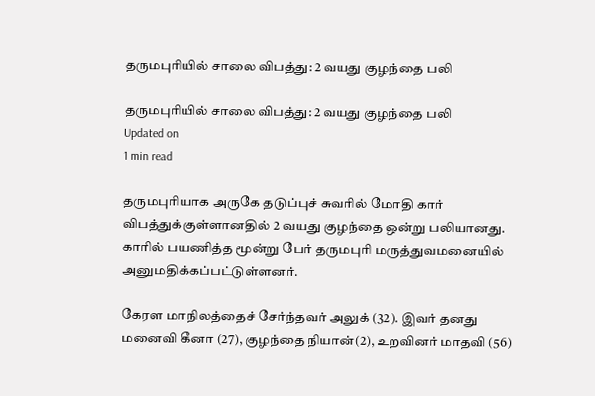தருமபுரியில் சாலை விபத்து: 2 வயது குழந்தை பலி

தருமபுரியில் சாலை விபத்து: 2 வயது குழந்தை பலி
Updated on
1 min read

தருமபுரியாக அருகே தடுப்புச் சுவரில் மோதி கார் விபத்துக்குள்ளானதில் 2 வயது குழந்தை ஒன்று பலியானது. காரில் பயணித்த மூன்று பேர் தருமபுரி மருத்துவமனையில் அனுமதிக்கப்பட்டுள்ளனர்.

கேரள மாநிலத்தைச் சேர்ந்தவர் அலுக் (32). இவர் தனது மனைவி கீனா (27), குழந்தை நியான்(2), உறவினர் மாதவி (56)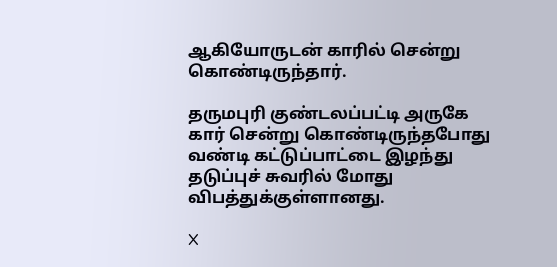ஆகியோருடன் காரில் சென்று கொண்டிருந்தார்.

தருமபுரி குண்டலப்பட்டி அருகே கார் சென்று கொண்டிருந்தபோது வண்டி கட்டுப்பாட்டை இழந்து தடுப்புச் சுவரில் மோது விபத்துக்குள்ளானது.

X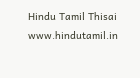Hindu Tamil Thisai
www.hindutamil.in